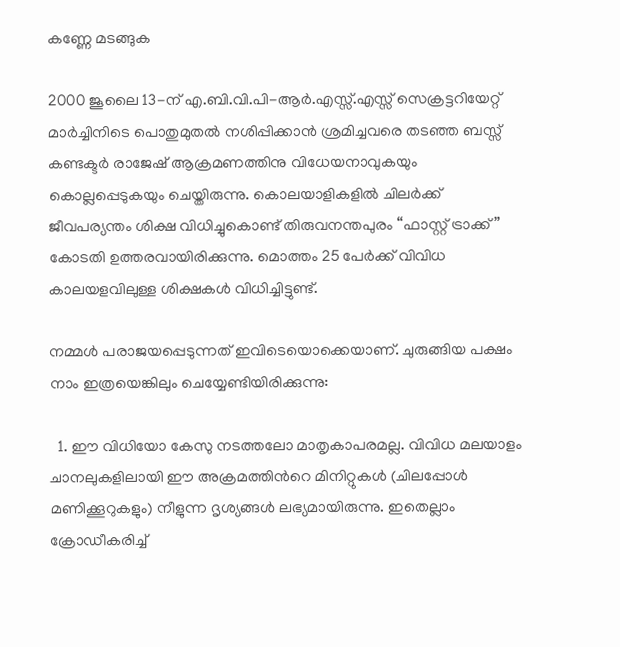കണ്ണേ മടങ്ങുക

2000 ജൂലൈ 13-ന് എ.ബി.വി.പി-ആര്‍.എസ്സ്.എസ്സ് സെക്രട്ടറിയേറ്റ് മാര്‍ച്ചിനിടെ പൊതുമുതല്‍ നശിപ്പിക്കാന്‍ ശ്രമിച്ചവരെ തടഞ്ഞ ബസ്സ് കണ്ടക്ടര്‍ രാജേഷ് ആക്രമണത്തിനു വിധേയനാവുകയും കൊല്ലപ്പെടുകയും ചെയ്തിരുന്നു. കൊലയാളികളില്‍ ചിലര്‍ക്ക് ജീവപര്യന്തം ശിക്ഷ വിധിച്ചുകൊണ്ട് തിരുവനന്തപുരം “ഫാസ്റ്റ് ട്രാക്ക്” കോടതി ഉത്തരവായിരിക്കുന്നു. മൊത്തം 25 പേര്‍ക്ക് വിവിധ കാലയളവിലുള്ള ശിക്ഷകള്‍ വിധിച്ചിട്ടുണ്ട്.

നമ്മള്‍ പരാജയപ്പെടുന്നത് ഇവിടെയൊക്കെയാണ്. ചുരുങ്ങിയ പക്ഷം നാം ഇത്രയെങ്കിലും ചെയ്യേണ്ടിയിരിക്കുന്നു:

  1. ഈ വിധിയോ കേസു നടത്തലോ മാതൃകാപരമല്ല. വിവിധ മലയാളം ചാനലുകളിലായി ഈ അക്രമത്തിന്‍റെ മിനിറ്റുകള്‍ (ചിലപ്പോള്‍ മണിക്കൂറുകളും) നീളുന്ന ദൃശ്യങ്ങള്‍ ലഭ്യമായിരുന്നു. ഇതെല്ലാം ക്രോഡീകരിച്ച്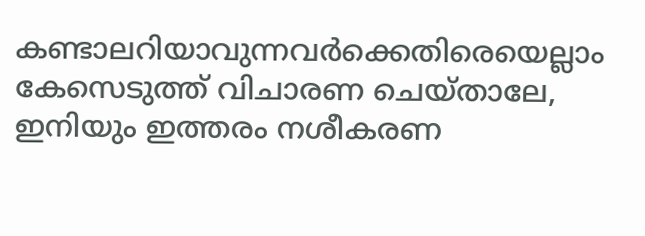കണ്ടാലറിയാവുന്നവര്‍ക്കെതിരെയെല്ലാം കേസെടുത്ത് വിചാരണ ചെയ്താലേ, ഇനിയും ഇത്തരം നശീകരണ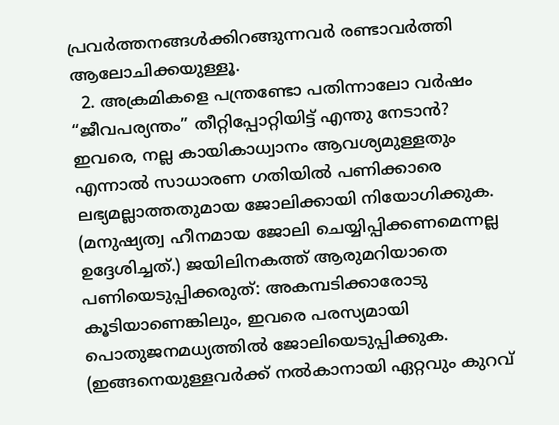പ്രവര്‍ത്തനങ്ങള്‍ക്കിറങ്ങുന്നവര്‍ രണ്ടാവര്‍ത്തി ആലോചിക്കയുള്ളൂ.
  2. അക്രമികളെ പന്ത്രണ്ടോ പതിന്നാലോ വര്‍ഷം “ജീവപര്യന്തം” തീറ്റിപ്പോറ്റിയിട്ട് എന്തു നേടാന്‍? ഇവരെ, നല്ല കായികാധ്വാനം ആവശ്യമുള്ളതും എന്നാല്‍ സാധാരണ ഗതിയില്‍ പണിക്കാരെ ലഭ്യമല്ലാത്തതുമായ ജോലിക്കായി നിയോഗിക്കുക. (മനുഷ്യത്വ ഹീനമായ ജോലി ചെയ്യിപ്പിക്കണമെന്നല്ല ഉദ്ദേശിച്ചത്.) ജയിലിനകത്ത് ആരുമറിയാതെ പണിയെടുപ്പിക്കരുത്: അകമ്പടിക്കാരോടു കൂടിയാണെങ്കിലും, ഇവരെ പരസ്യമായി പൊതുജനമധ്യത്തില്‍ ജോലിയെടുപ്പിക്കുക. (ഇങ്ങനെയുള്ളവര്‍ക്ക് നല്‍കാനായി ഏറ്റവും കുറവ്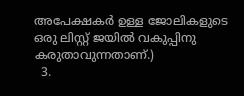അപേക്ഷകര്‍ ഉള്ള ജോലികളുടെ ഒരു ലിസ്റ്റ് ജയില്‍ വകുപ്പിനു കരുതാവുന്നതാണ്.)
  3.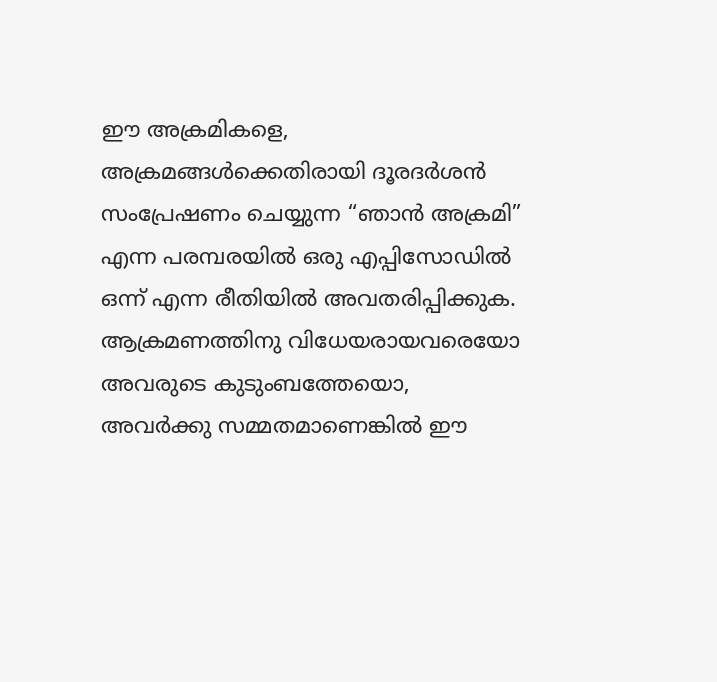ഈ അക്രമികളെ, അക്രമങ്ങള്‍ക്കെതിരായി ദൂരദര്‍ശന്‍ സംപ്രേഷണം ചെയ്യുന്ന “ഞാന്‍ അക്രമി” എന്ന പരമ്പരയില്‍ ഒരു എപ്പിസോഡില്‍ ഒന്ന് എന്ന രീതിയില്‍ അവതരിപ്പിക്കുക. ആക്രമണത്തിനു വിധേയരായവരെയോ അവരുടെ കുടുംബത്തേയൊ, അവര്‍ക്കു സമ്മതമാണെങ്കില്‍ ഈ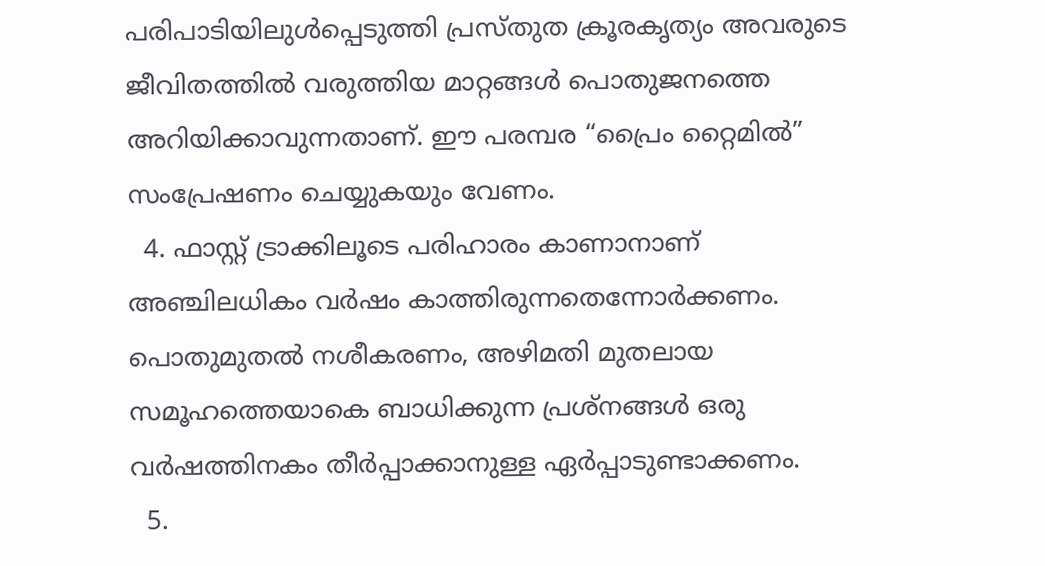പരിപാടിയിലുള്‍പ്പെടുത്തി പ്രസ്തുത ക്രൂരകൃത്യം അവരുടെ ജീവിതത്തില്‍ വരുത്തിയ മാറ്റങ്ങള്‍ പൊതുജനത്തെ അറിയിക്കാവുന്നതാണ്. ഈ പരമ്പര “പ്രൈം റ്റൈമില്‍” സംപ്രേഷണം ചെയ്യുകയും വേണം.
  4. ഫാസ്റ്റ് ട്രാക്കിലൂടെ പരിഹാരം കാണാനാണ് അഞ്ചിലധികം വര്‍ഷം കാത്തിരുന്നതെന്നോര്‍ക്കണം. പൊതുമുതല്‍ നശീകരണം, അഴിമതി മുതലായ സമൂഹത്തെയാകെ ബാധിക്കുന്ന പ്രശ്നങ്ങള്‍ ഒരു വര്‍ഷത്തിനകം തീര്‍പ്പാക്കാനുള്ള ഏര്‍പ്പാടുണ്ടാക്കണം.
  5.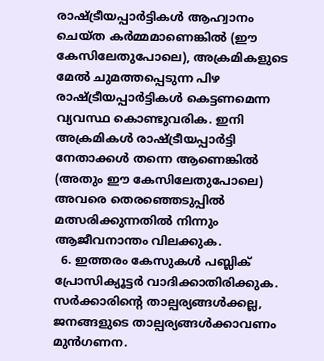രാഷ്ട്രീയപ്പാര്‍ട്ടികള്‍ ആഹ്വാനം ചെയ്ത കര്‍മ്മമാണെങ്കില്‍ (ഈ കേസിലേതുപോലെ), അക്രമികളുടെ മേല്‍ ചുമത്തപ്പെടുന്ന പിഴ രാഷ്ട്രീയപ്പാര്‍ട്ടികള്‍ കെട്ടണമെന്ന വ്യവസ്ഥ കൊണ്ടുവരിക. ഇനി അക്രമികള്‍ രാഷ്ട്രീയപ്പാര്‍ട്ടി നേതാക്കള്‍ തന്നെ ആണെങ്കില്‍ (അതും ഈ കേസിലേതുപോലെ) അവരെ തെരഞ്ഞെടുപ്പില്‍ മത്സരിക്കുന്നതില്‍ നിന്നും ആജീവനാന്തം വിലക്കുക.
  6. ഇത്തരം കേസുകള്‍ പബ്ലിക് പ്രോസിക്യൂട്ടര്‍ വാദിക്കാതിരിക്കുക. സര്‍ക്കാരിന്‍റെ താല്പര്യങ്ങള്‍ക്കല്ല, ജനങ്ങളുടെ താല്പര്യങ്ങള്‍ക്കാവണം മുന്‍‍ഗണന.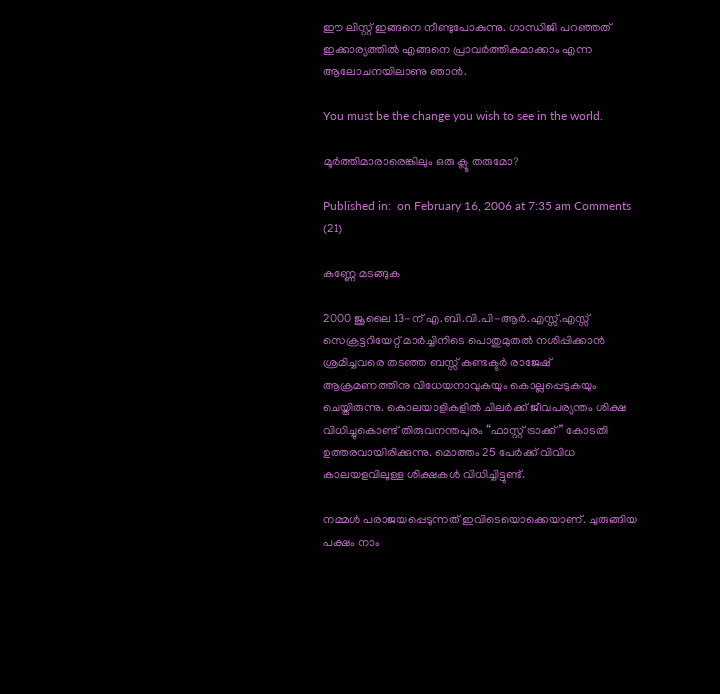ഈ ലിസ്റ്റ് ഇങ്ങനെ നീണ്ടുപോകുന്നു. ഗാന്ധിജി പറഞ്ഞത് ഇക്കാര്യത്തില്‍ എങ്ങനെ പ്രാവര്‍ത്തികമാക്കാം എന്ന ആലോചനയിലാണു ഞാന്‍.

You must be the change you wish to see in the world.

മൂര്‍ത്തിമാരാരെങ്കിലും ഒരു ക്ലൂ തരുമോ?

Published in:  on February 16, 2006 at 7:35 am Comments (21)

കണ്ണേ മടങ്ങുക

2000 ജൂലൈ 13-ന് എ.ബി.വി.പി-ആര്‍.എസ്സ്.എസ്സ് സെക്രട്ടറിയേറ്റ് മാര്‍ച്ചിനിടെ പൊതുമുതല്‍ നശിപ്പിക്കാന്‍ ശ്രമിച്ചവരെ തടഞ്ഞ ബസ്സ് കണ്ടക്ടര്‍ രാജേഷ് ആക്രമണത്തിനു വിധേയനാവുകയും കൊല്ലപ്പെടുകയും ചെയ്തിരുന്നു. കൊലയാളികളില്‍ ചിലര്‍ക്ക് ജീവപര്യന്തം ശിക്ഷ വിധിച്ചുകൊണ്ട് തിരുവനന്തപുരം “ഫാസ്റ്റ് ട്രാക്ക്” കോടതി ഉത്തരവായിരിക്കുന്നു. മൊത്തം 25 പേര്‍ക്ക് വിവിധ കാലയളവിലുള്ള ശിക്ഷകള്‍ വിധിച്ചിട്ടുണ്ട്.

നമ്മള്‍ പരാജയപ്പെടുന്നത് ഇവിടെയൊക്കെയാണ്. ചുരുങ്ങിയ പക്ഷം നാം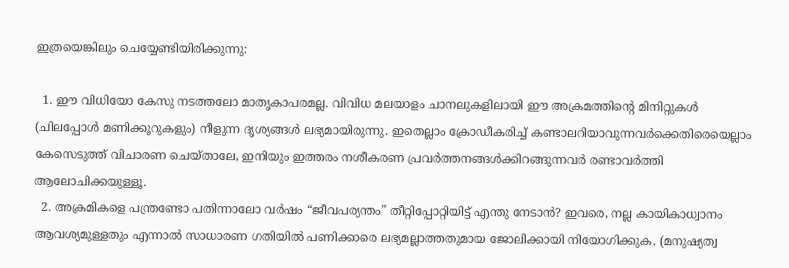ഇത്രയെങ്കിലും ചെയ്യേണ്ടിയിരിക്കുന്നു:

  1. ഈ വിധിയോ കേസു നടത്തലോ മാതൃകാപരമല്ല. വിവിധ മലയാളം ചാനലുകളിലായി ഈ അക്രമത്തിന്‍റെ മിനിറ്റുകള്‍ (ചിലപ്പോള്‍ മണിക്കൂറുകളും) നീളുന്ന ദൃശ്യങ്ങള്‍ ലഭ്യമായിരുന്നു. ഇതെല്ലാം ക്രോഡീകരിച്ച് കണ്ടാലറിയാവുന്നവര്‍ക്കെതിരെയെല്ലാം കേസെടുത്ത് വിചാരണ ചെയ്താലേ, ഇനിയും ഇത്തരം നശീകരണ പ്രവര്‍ത്തനങ്ങള്‍ക്കിറങ്ങുന്നവര്‍ രണ്ടാവര്‍ത്തി ആലോചിക്കയുള്ളൂ.
  2. അക്രമികളെ പന്ത്രണ്ടോ പതിന്നാലോ വര്‍ഷം “ജീവപര്യന്തം” തീറ്റിപ്പോറ്റിയിട്ട് എന്തു നേടാന്‍? ഇവരെ, നല്ല കായികാധ്വാനം ആവശ്യമുള്ളതും എന്നാല്‍ സാധാരണ ഗതിയില്‍ പണിക്കാരെ ലഭ്യമല്ലാത്തതുമായ ജോലിക്കായി നിയോഗിക്കുക. (മനുഷ്യത്വ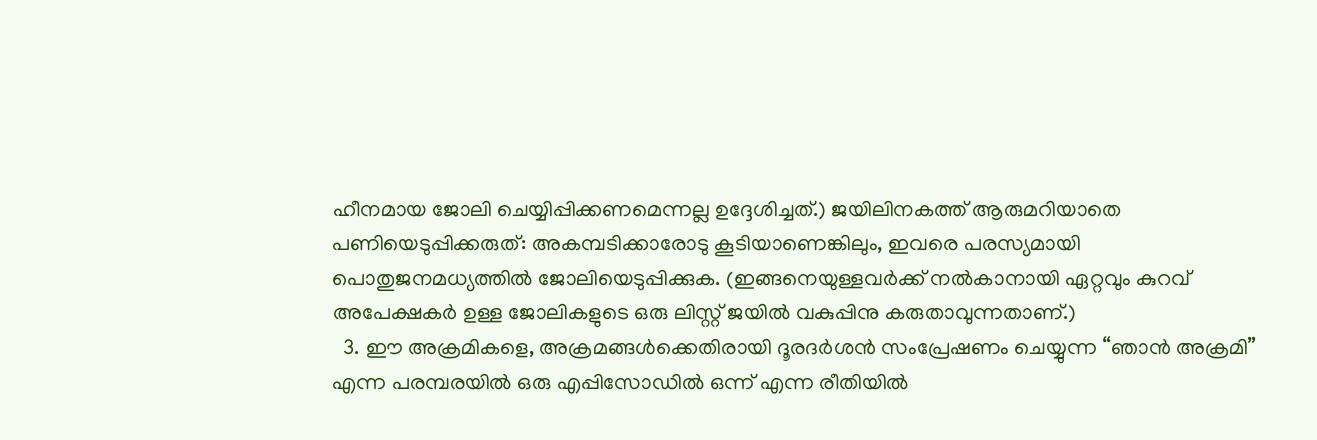ഹീനമായ ജോലി ചെയ്യിപ്പിക്കണമെന്നല്ല ഉദ്ദേശിച്ചത്.) ജയിലിനകത്ത് ആരുമറിയാതെ പണിയെടുപ്പിക്കരുത്: അകമ്പടിക്കാരോടു കൂടിയാണെങ്കിലും, ഇവരെ പരസ്യമായി പൊതുജനമധ്യത്തില്‍ ജോലിയെടുപ്പിക്കുക. (ഇങ്ങനെയുള്ളവര്‍ക്ക് നല്‍കാനായി ഏറ്റവും കുറവ് അപേക്ഷകര്‍ ഉള്ള ജോലികളുടെ ഒരു ലിസ്റ്റ് ജയില്‍ വകുപ്പിനു കരുതാവുന്നതാണ്.)
  3. ഈ അക്രമികളെ, അക്രമങ്ങള്‍ക്കെതിരായി ദൂരദര്‍ശന്‍ സംപ്രേഷണം ചെയ്യുന്ന “ഞാന്‍ അക്രമി” എന്ന പരമ്പരയില്‍ ഒരു എപ്പിസോഡില്‍ ഒന്ന് എന്ന രീതിയില്‍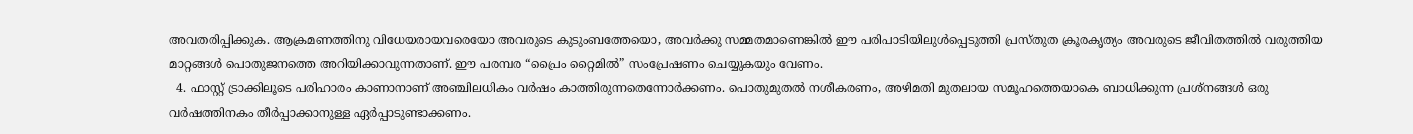അവതരിപ്പിക്കുക. ആക്രമണത്തിനു വിധേയരായവരെയോ അവരുടെ കുടുംബത്തേയൊ, അവര്‍ക്കു സമ്മതമാണെങ്കില്‍ ഈ പരിപാടിയിലുള്‍പ്പെടുത്തി പ്രസ്തുത ക്രൂരകൃത്യം അവരുടെ ജീവിതത്തില്‍ വരുത്തിയ മാറ്റങ്ങള്‍ പൊതുജനത്തെ അറിയിക്കാവുന്നതാണ്. ഈ പരമ്പര “പ്രൈം റ്റൈമില്‍” സംപ്രേഷണം ചെയ്യുകയും വേണം.
  4. ഫാസ്റ്റ് ട്രാക്കിലൂടെ പരിഹാരം കാണാനാണ് അഞ്ചിലധികം വര്‍ഷം കാത്തിരുന്നതെന്നോര്‍ക്കണം. പൊതുമുതല്‍ നശീകരണം, അഴിമതി മുതലായ സമൂഹത്തെയാകെ ബാധിക്കുന്ന പ്രശ്നങ്ങള്‍ ഒരു വര്‍ഷത്തിനകം തീര്‍പ്പാക്കാനുള്ള ഏര്‍പ്പാടുണ്ടാക്കണം.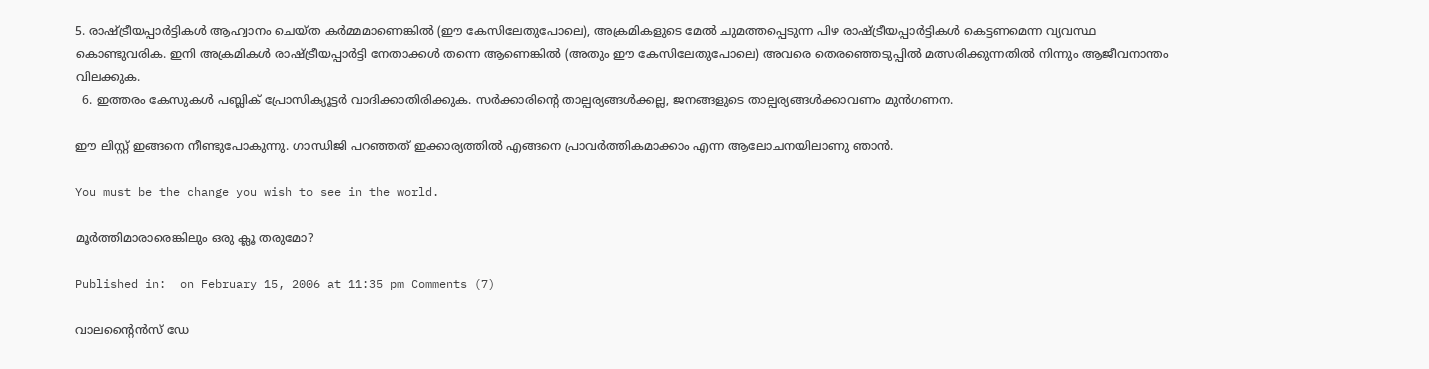5. രാഷ്ട്രീയപ്പാര്‍ട്ടികള്‍ ആഹ്വാനം ചെയ്ത കര്‍മ്മമാണെങ്കില്‍ (ഈ കേസിലേതുപോലെ), അക്രമികളുടെ മേല്‍ ചുമത്തപ്പെടുന്ന പിഴ രാഷ്ട്രീയപ്പാര്‍ട്ടികള്‍ കെട്ടണമെന്ന വ്യവസ്ഥ കൊണ്ടുവരിക. ഇനി അക്രമികള്‍ രാഷ്ട്രീയപ്പാര്‍ട്ടി നേതാക്കള്‍ തന്നെ ആണെങ്കില്‍ (അതും ഈ കേസിലേതുപോലെ) അവരെ തെരഞ്ഞെടുപ്പില്‍ മത്സരിക്കുന്നതില്‍ നിന്നും ആജീവനാന്തം വിലക്കുക.
  6. ഇത്തരം കേസുകള്‍ പബ്ലിക് പ്രോസിക്യൂട്ടര്‍ വാദിക്കാതിരിക്കുക. സര്‍ക്കാരിന്‍റെ താല്പര്യങ്ങള്‍ക്കല്ല, ജനങ്ങളുടെ താല്പര്യങ്ങള്‍ക്കാവണം മുന്‍‍ഗണന.

ഈ ലിസ്റ്റ് ഇങ്ങനെ നീണ്ടുപോകുന്നു. ഗാന്ധിജി പറഞ്ഞത് ഇക്കാര്യത്തില്‍ എങ്ങനെ പ്രാവര്‍ത്തികമാക്കാം എന്ന ആലോചനയിലാണു ഞാന്‍.

You must be the change you wish to see in the world.

മൂര്‍ത്തിമാരാരെങ്കിലും ഒരു ക്ലൂ തരുമോ?

Published in:  on February 15, 2006 at 11:35 pm Comments (7)

വാലന്‍റൈന്‍സ് ഡേ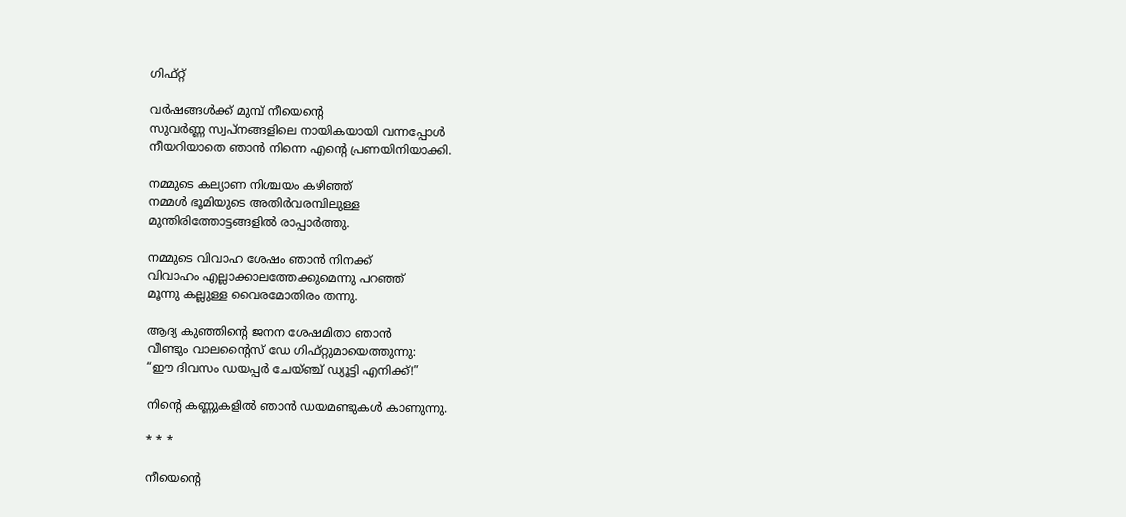ഗിഫ്റ്റ്

വര്‍ഷങ്ങള്‍ക്ക് മുമ്പ് നീയെന്‍റെ
സുവര്‍ണ്ണ സ്വപ്നങ്ങളിലെ നായികയായി വന്നപ്പോള്‍
നീയറിയാതെ ഞാന്‍ നിന്നെ എന്‍റെ പ്രണയിനിയാക്കി.

നമ്മുടെ കല്യാണ നിശ്ചയം കഴിഞ്ഞ്
നമ്മള്‍ ഭൂമിയുടെ അതിര്‍വരമ്പിലുള്ള
മുന്തിരിത്തോട്ടങ്ങളില്‍ രാപ്പാര്‍ത്തു.

നമ്മുടെ വിവാഹ ശേഷം ഞാന്‍ നിനക്ക്
വിവാഹം എല്ലാക്കാലത്തേക്കുമെന്നു പറഞ്ഞ്
മൂന്നു കല്ലുള്ള വൈരമോതിരം തന്നു.

ആദ്യ കുഞ്ഞിന്‍റെ ജനന ശേഷമിതാ ഞാന്‍
വീണ്ടും വാലന്‍റൈസ് ഡേ ഗിഫ്റ്റുമായെത്തുന്നു:
“ഈ ദിവസം ഡയപ്പര്‍ ചേയ്ഞ്ച് ഡ്യൂട്ടി എനിക്ക്!”

നിന്‍റെ കണ്ണുകളില്‍ ഞാന്‍ ഡയമണ്ടുകള്‍ കാണുന്നു.

* * *

നീയെന്‍റെ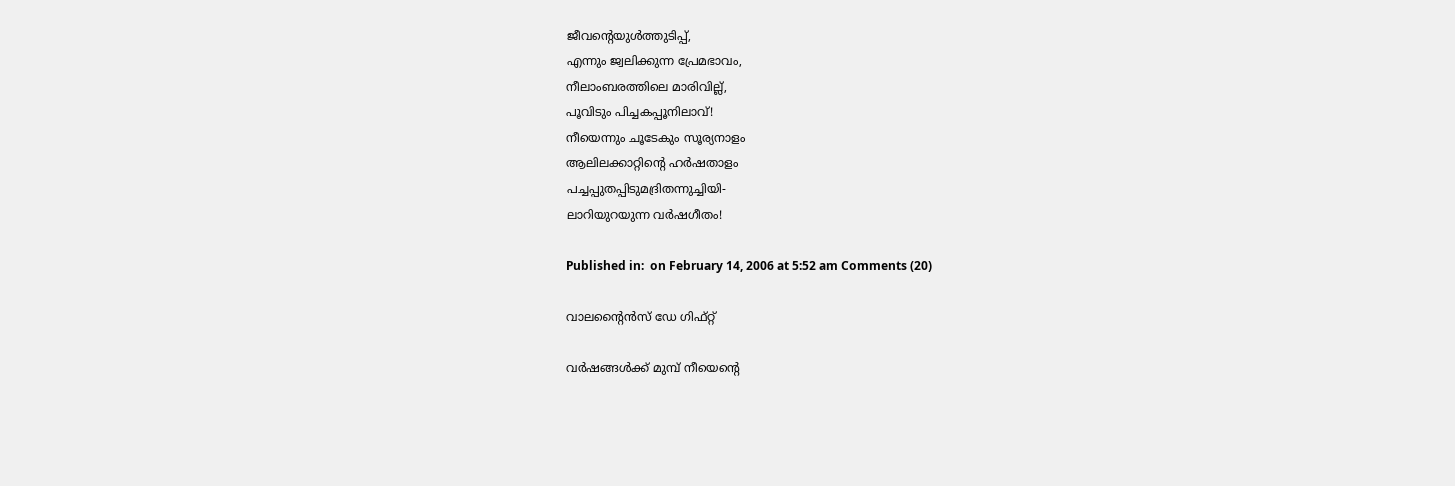ജീവന്‍റെയുള്‍ത്തുടിപ്പ്,
എന്നും ജ്വലിക്കുന്ന പ്രേമഭാവം,
നീലാംബരത്തിലെ മാരിവില്ല്,
പൂവിടും പിച്ചകപ്പൂനിലാവ്!
നീയെന്നും ചൂടേകും സൂര്യനാളം
ആലിലക്കാറ്റിന്‍റെ ഹര്‍ഷതാളം
പച്ചപ്പുതപ്പിടുമദ്രിതന്നുച്ചിയി-
ലാറിയുറയുന്ന വര്‍ഷഗീതം!

Published in:  on February 14, 2006 at 5:52 am Comments (20)

വാലന്‍റൈന്‍സ് ഡേ ഗിഫ്റ്റ്

വര്‍ഷങ്ങള്‍ക്ക് മുമ്പ് നീയെന്‍റെ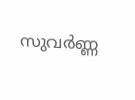സുവര്‍ണ്ണ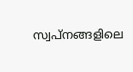സ്വപ്നങ്ങളിലെ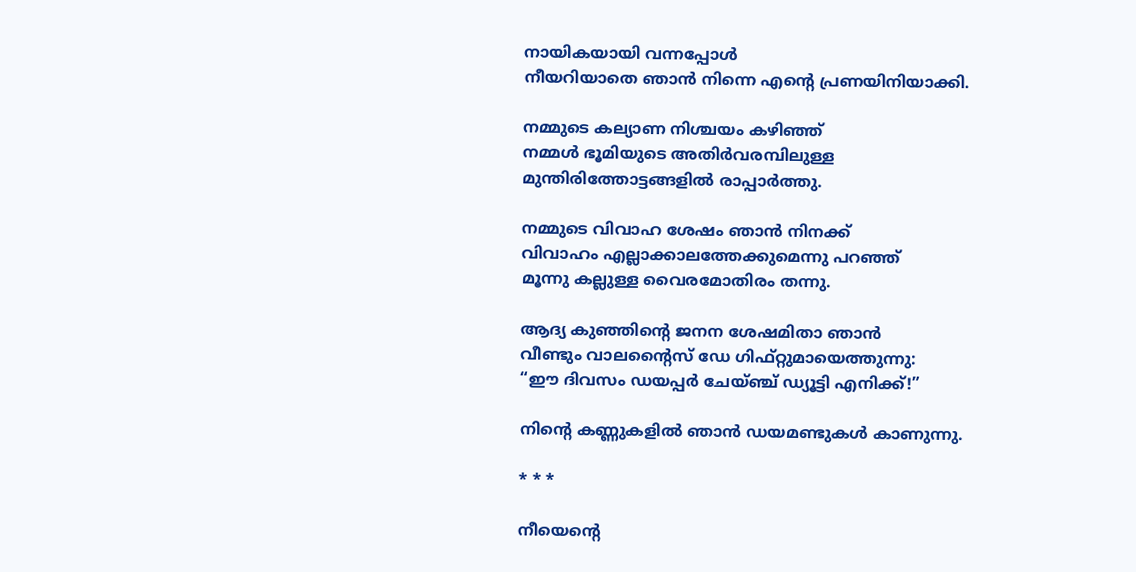നായികയായി വന്നപ്പോള്‍
നീയറിയാതെ ഞാന്‍ നിന്നെ എന്‍റെ പ്രണയിനിയാക്കി.

നമ്മുടെ കല്യാണ നിശ്ചയം കഴിഞ്ഞ്
നമ്മള്‍ ഭൂമിയുടെ അതിര്‍വരമ്പിലുള്ള
മുന്തിരിത്തോട്ടങ്ങളില്‍ രാപ്പാര്‍ത്തു.

നമ്മുടെ വിവാഹ ശേഷം ഞാന്‍ നിനക്ക്
വിവാഹം എല്ലാക്കാലത്തേക്കുമെന്നു പറഞ്ഞ്
മൂന്നു കല്ലുള്ള വൈരമോതിരം തന്നു.

ആദ്യ കുഞ്ഞിന്‍റെ ജനന ശേഷമിതാ ഞാന്‍
വീണ്ടും വാലന്‍റൈസ് ഡേ ഗിഫ്റ്റുമായെത്തുന്നു:
“ഈ ദിവസം ഡയപ്പര്‍ ചേയ്ഞ്ച് ഡ്യൂട്ടി എനിക്ക്!”

നിന്‍റെ കണ്ണുകളില്‍ ഞാന്‍ ഡയമണ്ടുകള്‍ കാണുന്നു.

* * *

നീയെന്‍റെ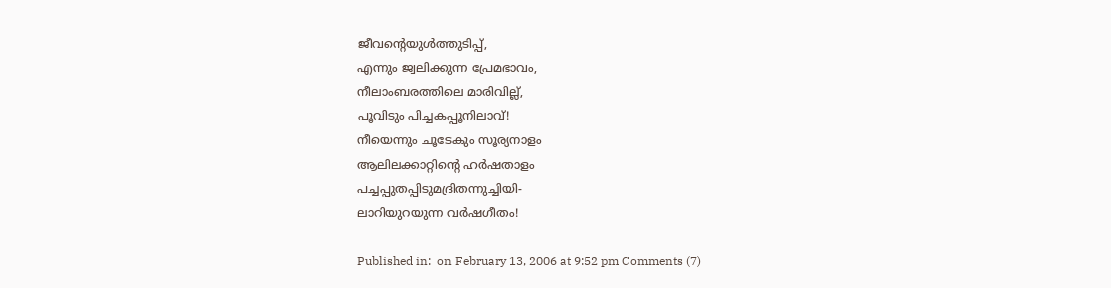ജീവന്‍റെയുള്‍ത്തുടിപ്പ്,
എന്നും ജ്വലിക്കുന്ന പ്രേമഭാവം,
നീലാംബരത്തിലെ മാരിവില്ല്,
പൂവിടും പിച്ചകപ്പൂനിലാവ്!
നീയെന്നും ചൂടേകും സൂര്യനാളം
ആലിലക്കാറ്റിന്‍റെ ഹര്‍ഷതാളം
പച്ചപ്പുതപ്പിടുമദ്രിതന്നുച്ചിയി-
ലാറിയുറയുന്ന വര്‍ഷഗീതം!

Published in:  on February 13, 2006 at 9:52 pm Comments (7)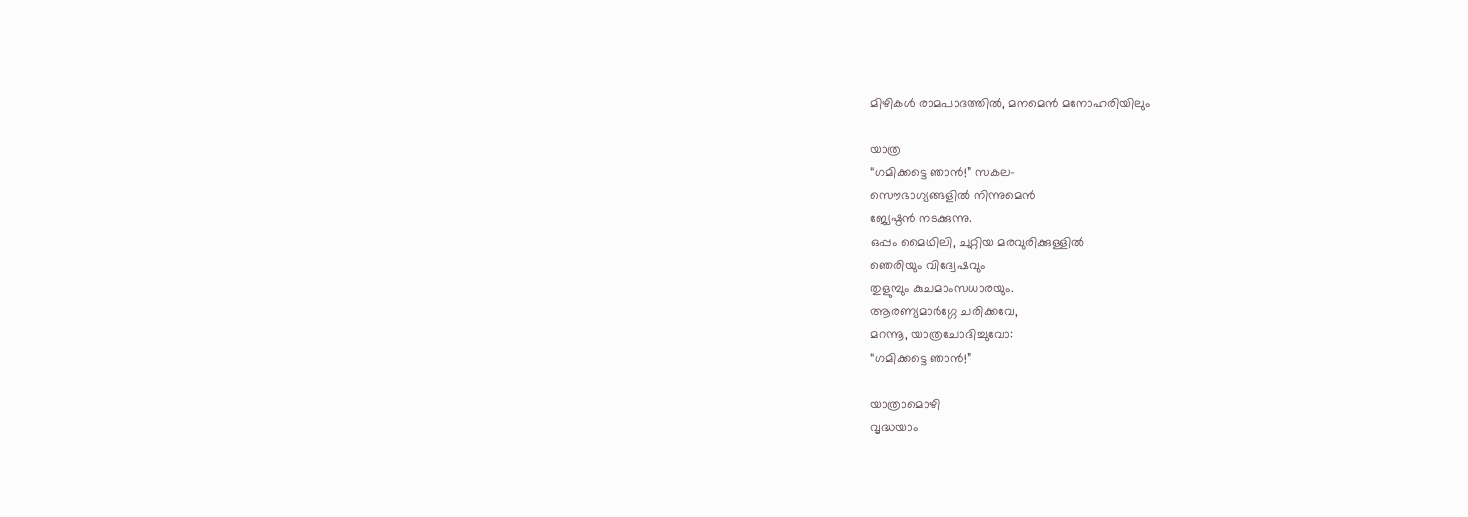മിഴികള്‍ രാമപാദത്തില്‍, മനമെന്‍ മനോഹരിയിലും

യാത്ര
“ഗമിക്കട്ടെ ഞാന്‍!” സകല-
സൌഭാഗ്യങ്ങളില്‍ നിന്നുമെന്‍
ജ്യേഷ്ഠന്‍ നടക്കുന്നു.
ഒപ്പം മൈഥിലി, ചുറ്റിയ മരവുരിക്കുള്ളില്‍
ഞെരിയും വിദ്വേഷവും
തുളുമ്പും കുചമാംസധാരയും.
ആരണ്യമാര്‍ഗ്ഗേ ചരിക്കവേ,
മറന്നൂ, യാത്രചോദിച്ചുവോ:
“ഗമിക്കട്ടെ ഞാന്‍!”

യാത്രാമൊഴി
വൃദ്ധയാം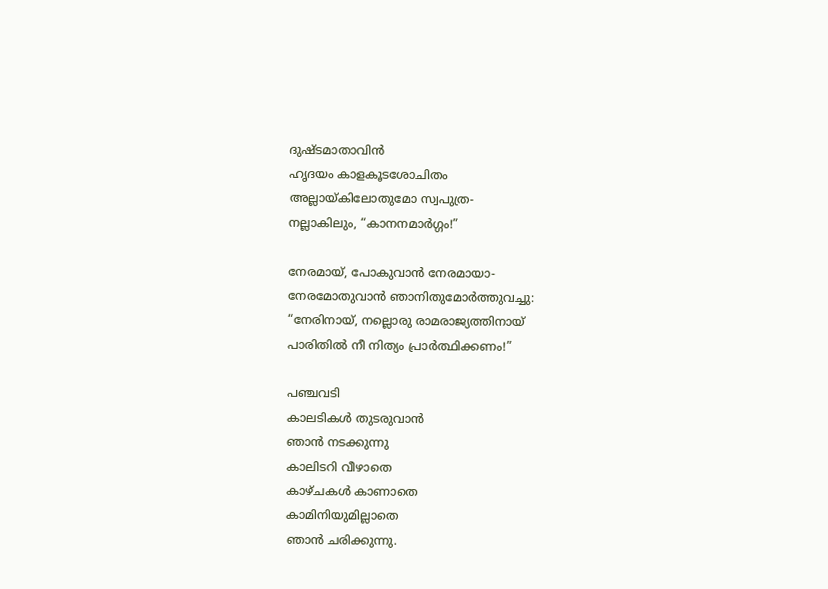ദുഷ്ടമാതാവിന്‍
ഹൃദയം കാളകൂടശോചിതം
അല്ലായ്കിലോതുമോ സ്വപുത്ര-
നല്ലാകിലും, “കാനനമാര്‍ഗ്ഗം!”

നേരമായ്, പോകുവാന്‍ നേരമായാ-
നേരമോതുവാന്‍ ഞാനിതുമോര്‍ത്തുവച്ചു:
“നേരിനായ്, നല്ലൊരു രാമരാജ്യത്തിനായ്
പാരിതില്‍ നീ നിത്യം പ്രാര്‍ത്ഥിക്കണം!”

പഞ്ചവടി
കാലടികള്‍ തുടരുവാന്‍
ഞാന്‍ നടക്കുന്നു
കാലിടറി വീഴാതെ
കാഴ്ചകള്‍ കാണാതെ
കാമിനിയുമില്ലാതെ
ഞാന്‍ ചരിക്കുന്നു.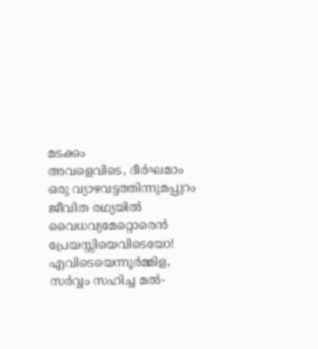മടക്കം
അവളെവിടെ, ദീര്‍ഘമാം
ഒരു വ്യാഴവട്ടത്തിന്നുമപ്പുറം
ജീവിത രഥ്യയില്‍
വൈധവ്യമേറ്റൊരെന്‍
പ്രേയസ്സിയെവിടെയോ!
എവിടെയെന്നൂര്‍മ്മിള,
സര്‍വ്വം സഹിച്ച മല്‍-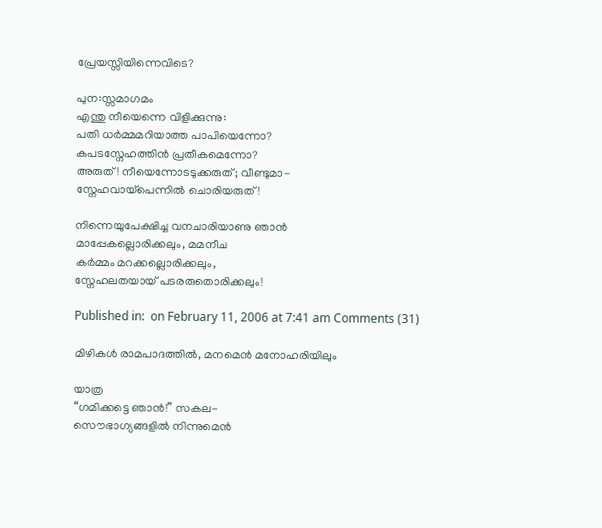പ്രേയസ്സിയിന്നെവിടെ?

പുന:സ്സമാഗമം
എന്തു നീയെന്നെ വിളിക്കുന്നു:
പതി ധര്‍മ്മമറിയാത്ത പാപിയെന്നോ?
കപടസ്നേഹത്തിന്‍ പ്രതീകമെന്നോ?
അരുത്! നീയെന്നോടടുക്കരുത്; വീണ്ടുമാ-
സ്നേഹവായ്പെന്നില്‍ ചൊരിയരുത്!

നിന്നെയുപേക്ഷിച്ച വനചാരിയാണു ഞാന്‍
മാപ്പേകല്ലൊരിക്കലും, മമനീച
കര്‍മ്മം മറക്കല്ലൊരിക്കലും,
സ്നേഹലതയായ് പടരരുതൊരിക്കലും!

Published in:  on February 11, 2006 at 7:41 am Comments (31)

മിഴികള്‍ രാമപാദത്തില്‍, മനമെന്‍ മനോഹരിയിലും

യാത്ര
“ഗമിക്കട്ടെ ഞാന്‍!” സകല-
സൌഭാഗ്യങ്ങളില്‍ നിന്നുമെന്‍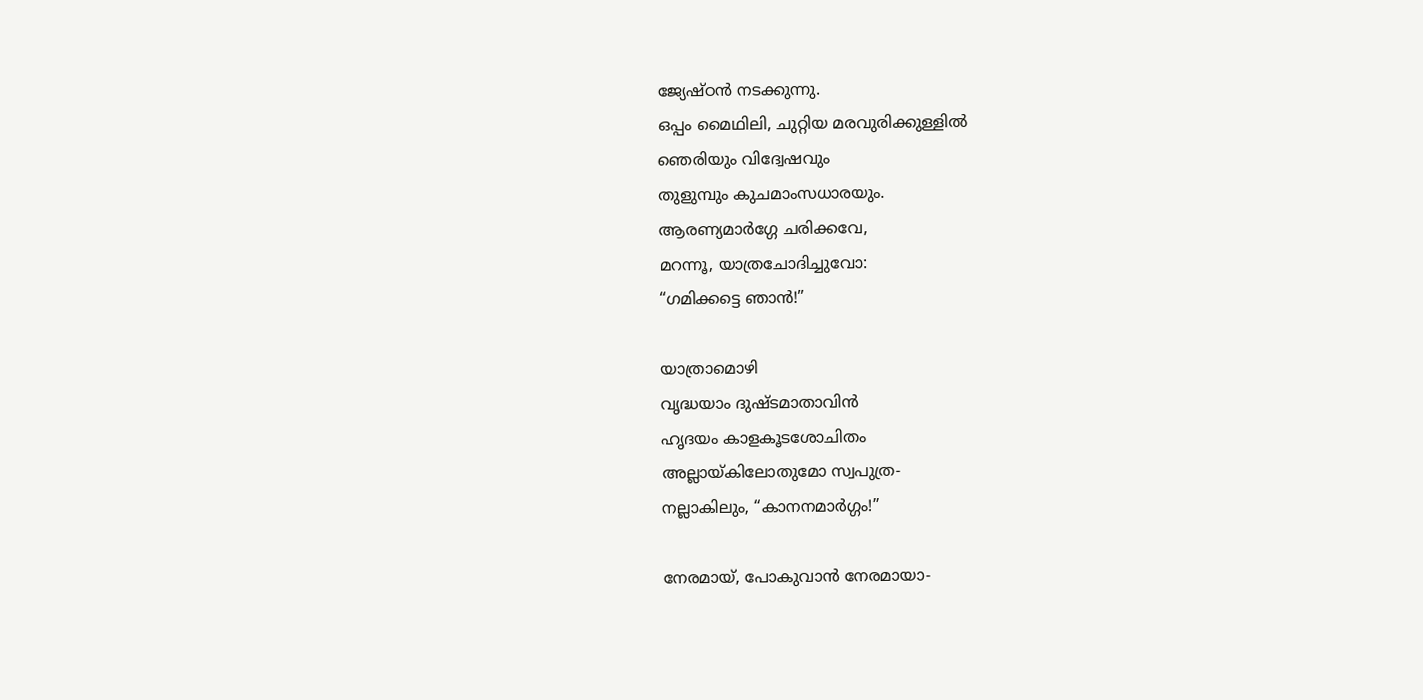ജ്യേഷ്ഠന്‍ നടക്കുന്നു.
ഒപ്പം മൈഥിലി, ചുറ്റിയ മരവുരിക്കുള്ളില്‍
ഞെരിയും വിദ്വേഷവും
തുളുമ്പും കുചമാംസധാരയും.
ആരണ്യമാര്‍ഗ്ഗേ ചരിക്കവേ,
മറന്നൂ, യാത്രചോദിച്ചുവോ:
“ഗമിക്കട്ടെ ഞാന്‍!”

യാത്രാമൊഴി
വൃദ്ധയാം ദുഷ്ടമാതാവിന്‍
ഹൃദയം കാളകൂടശോചിതം
അല്ലായ്കിലോതുമോ സ്വപുത്ര-
നല്ലാകിലും, “കാനനമാര്‍ഗ്ഗം!”

നേരമായ്, പോകുവാന്‍ നേരമായാ-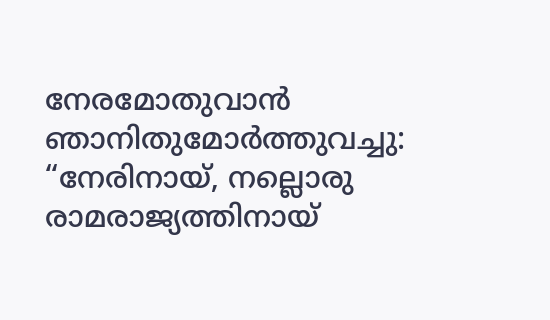നേരമോതുവാന്‍ ഞാനിതുമോര്‍ത്തുവച്ചു:
“നേരിനായ്, നല്ലൊരു രാമരാജ്യത്തിനായ്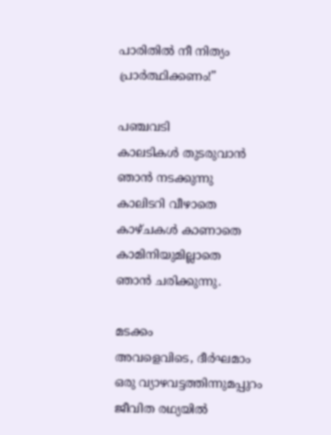പാരിതില്‍ നീ നിത്യം പ്രാര്‍ത്ഥിക്കണം!”

പഞ്ചവടി
കാലടികള്‍ തുടരുവാന്‍
ഞാന്‍ നടക്കുന്നു
കാലിടറി വീഴാതെ
കാഴ്ചകള്‍ കാണാതെ
കാമിനിയുമില്ലാതെ
ഞാന്‍ ചരിക്കുന്നു.

മടക്കം
അവളെവിടെ, ദീര്‍ഘമാം
ഒരു വ്യാഴവട്ടത്തിന്നുമപ്പുറം
ജീവിത രഥ്യയില്‍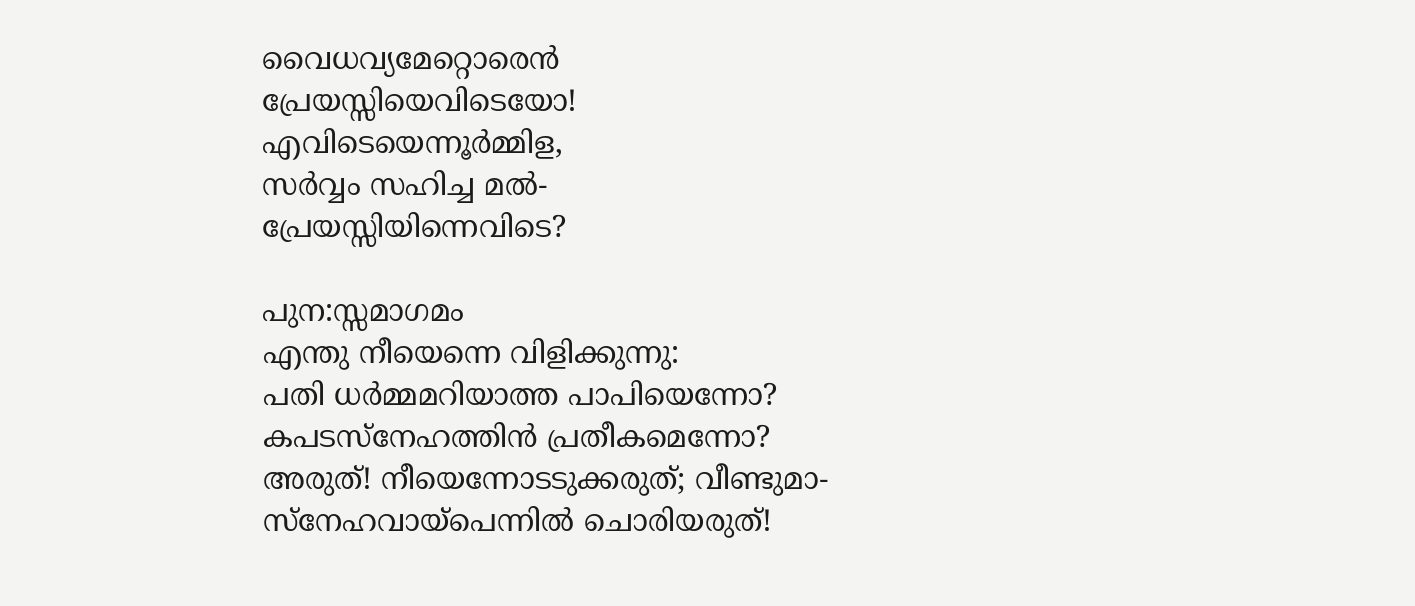വൈധവ്യമേറ്റൊരെന്‍
പ്രേയസ്സിയെവിടെയോ!
എവിടെയെന്നൂര്‍മ്മിള,
സര്‍വ്വം സഹിച്ച മല്‍-
പ്രേയസ്സിയിന്നെവിടെ?

പുന:സ്സമാഗമം
എന്തു നീയെന്നെ വിളിക്കുന്നു:
പതി ധര്‍മ്മമറിയാത്ത പാപിയെന്നോ?
കപടസ്നേഹത്തിന്‍ പ്രതീകമെന്നോ?
അരുത്! നീയെന്നോടടുക്കരുത്; വീണ്ടുമാ-
സ്നേഹവായ്പെന്നില്‍ ചൊരിയരുത്!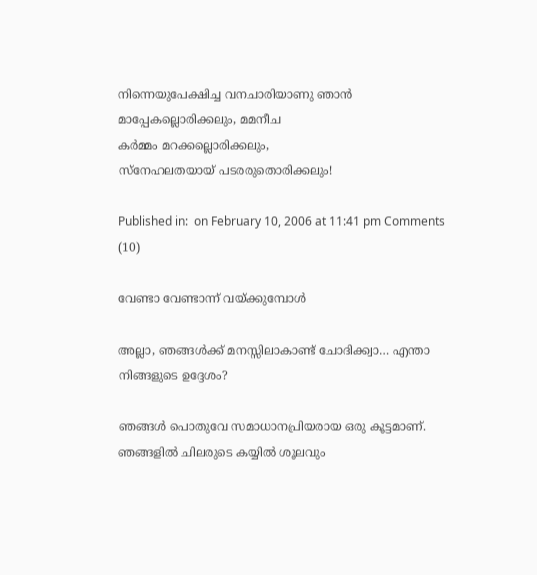നിന്നെയുപേക്ഷിച്ച വനചാരിയാണു ഞാന്‍
മാപ്പേകല്ലൊരിക്കലും, മമനീച
കര്‍മ്മം മറക്കല്ലൊരിക്കലും,
സ്നേഹലതയായ് പടരരുതൊരിക്കലും!

Published in:  on February 10, 2006 at 11:41 pm Comments (10)

വേണ്ടാ വേണ്ടാന്ന് വയ്ക്കുമ്പോള്‍

അല്ലാ, ഞങ്ങള്‍ക്ക് മനസ്സിലാകാണ്ട് ചോദിക്ക്വാ… എന്താ നിങ്ങളുടെ ഉദ്ദേശം?

ഞങ്ങള്‍ പൊതുവേ സമാധാനപ്രിയരായ ഒരു കൂട്ടമാണ്. ഞങ്ങളില്‍ ചിലരുടെ കയ്യില്‍ ശൂലവും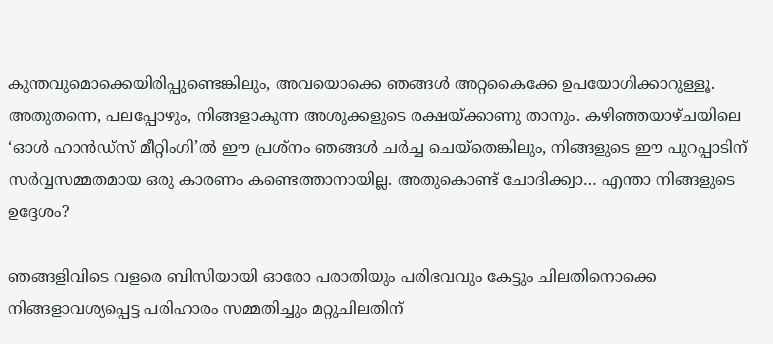കുന്തവുമൊക്കെയിരിപ്പുണ്ടെങ്കിലും, അവയൊക്കെ ഞങ്ങള്‍ അറ്റകൈക്കേ ഉപയോഗിക്കാറുള്ളൂ. അതുതന്നെ, പലപ്പോഴും, നിങ്ങളാകുന്ന അശുക്കളുടെ രക്ഷയ്ക്കാണു താനും. കഴിഞ്ഞയാഴ്ചയിലെ ‘ഓള്‍ ഹാന്‍ഡ്സ് മീറ്റിംഗി’ല്‍ ഈ പ്രശ്നം ഞങ്ങള്‍ ചര്‍ച്ച ചെയ്തെങ്കിലും, നിങ്ങളുടെ ഈ പുറപ്പാടിന് സര്‍വ്വസമ്മതമായ ഒരു കാരണം കണ്ടെത്താനായില്ല. അതുകൊണ്ട് ചോദിക്ക്വാ… എന്താ നിങ്ങളുടെ ഉദ്ദേശം?

ഞങ്ങളിവിടെ വളരെ ബിസിയായി ഓരോ പരാതിയും പരിഭവവും കേട്ടും ചിലതിനൊക്കെ നിങ്ങളാവശ്യപ്പെട്ട പരിഹാരം സമ്മതിച്ചും മറ്റുചിലതിന്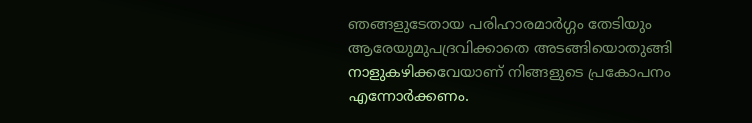ഞങ്ങളുടേതായ പരിഹാരമാര്‍ഗ്ഗം തേടിയും ആരേയുമുപദ്രവിക്കാതെ അടങ്ങിയൊതുങ്ങി നാളുകഴിക്കവേയാണ് നിങ്ങളുടെ പ്രകോപനം എന്നോര്‍ക്കണം.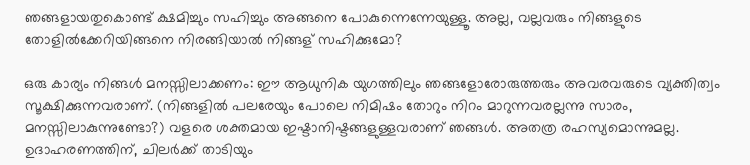ഞങ്ങളായതുകൊണ്ട് ക്ഷമിച്ചും സഹിച്ചും അങ്ങനെ പോകുന്നെന്നേയുള്ളൂ. അല്ല, വല്ലവരും നിങ്ങളുടെ തോളില്‍ക്കേറിയിങ്ങനെ നിരങ്ങിയാല്‍ നിങ്ങള് സഹിക്കുമോ?

ഒരു കാര്യം നിങ്ങള്‍ മനസ്സിലാക്കണം: ഈ ആധുനിക യുഗത്തിലും ഞങ്ങളോരോരുത്തരും അവരവരുടെ വ്യക്തിത്വം സൂക്ഷിക്കുന്നവരാണ്. (നിങ്ങളില്‍ പലരേയും പോലെ നിമിഷം തോറും നിറം മാറുന്നവരല്ലന്നു സാരം, മനസ്സിലാകുന്നുണ്ടോ?) വളരെ ശക്തമായ ഇഷ്ടാനിഷ്ടങ്ങളുള്ളവരാണ് ഞങ്ങള്‍. അതത്ര രഹസ്യമൊന്നുമല്ല. ഉദാഹരണത്തിന്, ചിലര്‍ക്ക് താടിയും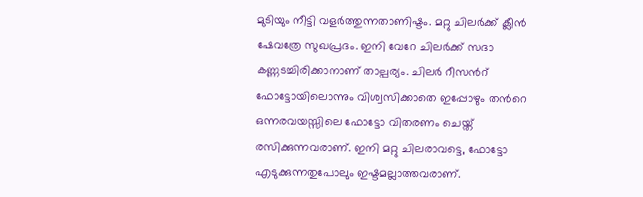മുടിയും നീട്ടി വളര്‍ത്തുന്നതാണിഷ്ടം. മറ്റു ചിലര്‍ക്ക് ക്ലീന്‍ ഷേവത്രേ സുഖപ്രദം. ഇനി വേറേ ചിലര്‍ക്ക് സദാ കണ്ണടച്ചിരിക്കാനാണ് താല്പര്യം. ചിലര്‍ റീസന്‍റ് ഫോട്ടോയിലൊന്നും വിശ്വസിക്കാതെ ഇപ്പോഴും തന്‍റെ ഒന്നരവയസ്സിലെ ഫോട്ടോ വിതരണം ചെയ്ത് രസിക്കുന്നവരാണ്. ഇനി മറ്റു ചിലരാവട്ടെ, ഫോട്ടോ എടുക്കുന്നതുപോലും ഇഷ്ടമല്ലാത്തവരാണ്.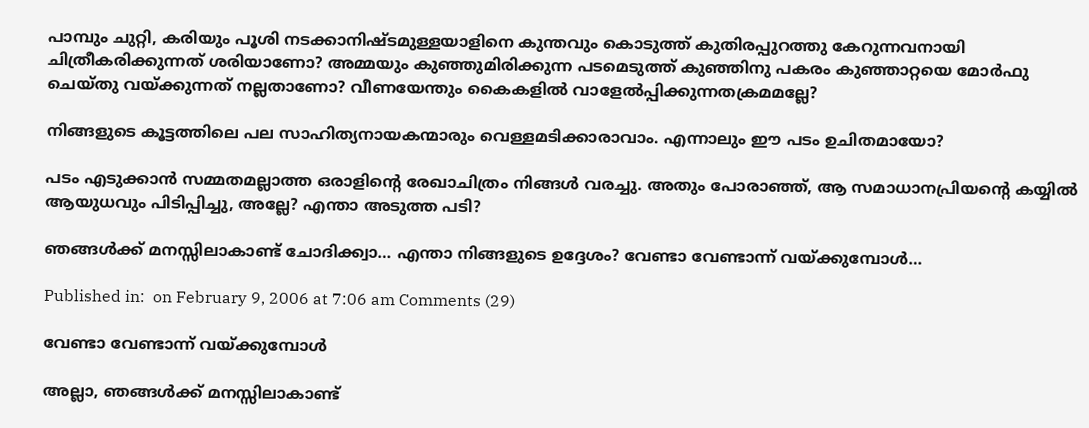പാമ്പും ചുറ്റി, കരിയും പൂശി നടക്കാനിഷ്ടമുള്ളയാളിനെ കുന്തവും കൊടുത്ത് കുതിരപ്പുറത്തു കേറുന്നവനായി ചിത്രീകരിക്കുന്നത് ശരിയാണോ? അമ്മയും കുഞ്ഞുമിരിക്കുന്ന പടമെടുത്ത് കുഞ്ഞിനു പകരം കുഞ്ഞാറ്റയെ മോര്‍ഫു ചെയ്തു വയ്ക്കുന്നത് നല്ലതാണോ? വീണയേന്തും കൈകളില്‍ വാളേല്‍പ്പിക്കുന്നതക്രമമല്ലേ?

നിങ്ങളുടെ കൂട്ടത്തിലെ പല സാഹിത്യനായകന്മാരും വെള്ളമടിക്കാരാവാം. എന്നാലും ഈ പടം ഉചിതമായോ?

പടം എടുക്കാന്‍ സമ്മതമല്ലാത്ത ഒരാളിന്‍റെ രേഖാചിത്രം നിങ്ങള്‍ വരച്ചു. അതും പോരാഞ്ഞ്, ആ സമാധാനപ്രിയന്‍റെ കയ്യില്‍ ആയുധവും പിടിപ്പിച്ചു, അല്ലേ? എന്താ അടുത്ത പടി?

ഞങ്ങള്‍ക്ക് മനസ്സിലാകാണ്ട് ചോദിക്ക്വാ… എന്താ നിങ്ങളുടെ ഉദ്ദേശം? വേണ്ടാ വേണ്ടാന്ന് വയ്ക്കുമ്പോള്‍…

Published in:  on February 9, 2006 at 7:06 am Comments (29)

വേണ്ടാ വേണ്ടാന്ന് വയ്ക്കുമ്പോള്‍

അല്ലാ, ഞങ്ങള്‍ക്ക് മനസ്സിലാകാണ്ട്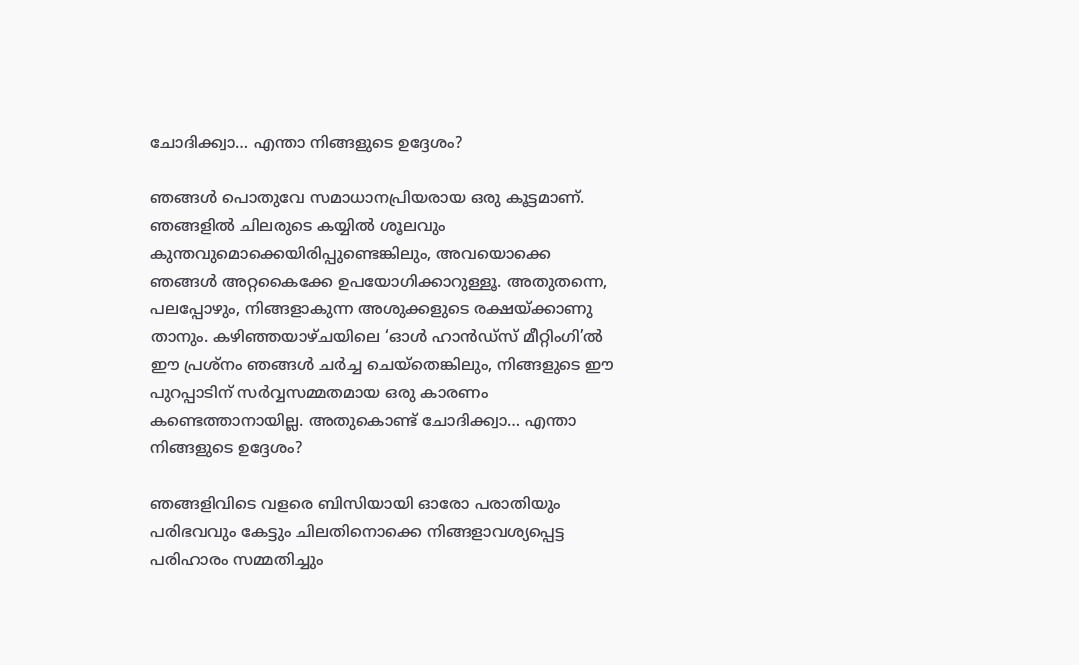ചോദിക്ക്വാ… എന്താ നിങ്ങളുടെ ഉദ്ദേശം?

ഞങ്ങള്‍ പൊതുവേ സമാധാനപ്രിയരായ ഒരു കൂട്ടമാണ്. ഞങ്ങളില്‍ ചിലരുടെ കയ്യില്‍ ശൂലവും കുന്തവുമൊക്കെയിരിപ്പുണ്ടെങ്കിലും, അവയൊക്കെ ഞങ്ങള്‍ അറ്റകൈക്കേ ഉപയോഗിക്കാറുള്ളൂ. അതുതന്നെ, പലപ്പോഴും, നിങ്ങളാകുന്ന അശുക്കളുടെ രക്ഷയ്ക്കാണു താനും. കഴിഞ്ഞയാഴ്ചയിലെ ‘ഓള്‍ ഹാന്‍ഡ്സ് മീറ്റിംഗി’ല്‍ ഈ പ്രശ്നം ഞങ്ങള്‍ ചര്‍ച്ച ചെയ്തെങ്കിലും, നിങ്ങളുടെ ഈ പുറപ്പാടിന് സര്‍വ്വസമ്മതമായ ഒരു കാരണം കണ്ടെത്താനായില്ല. അതുകൊണ്ട് ചോദിക്ക്വാ… എന്താ നിങ്ങളുടെ ഉദ്ദേശം?

ഞങ്ങളിവിടെ വളരെ ബിസിയായി ഓരോ പരാതിയും പരിഭവവും കേട്ടും ചിലതിനൊക്കെ നിങ്ങളാവശ്യപ്പെട്ട പരിഹാരം സമ്മതിച്ചും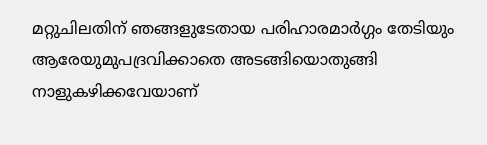മറ്റുചിലതിന് ഞങ്ങളുടേതായ പരിഹാരമാര്‍ഗ്ഗം തേടിയും ആരേയുമുപദ്രവിക്കാതെ അടങ്ങിയൊതുങ്ങി നാളുകഴിക്കവേയാണ്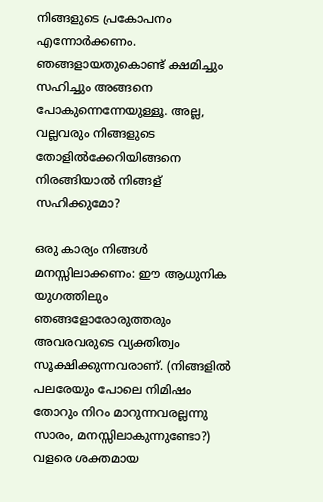നിങ്ങളുടെ പ്രകോപനം എന്നോര്‍ക്കണം. ഞങ്ങളായതുകൊണ്ട് ക്ഷമിച്ചും സഹിച്ചും അങ്ങനെ പോകുന്നെന്നേയുള്ളൂ. അല്ല, വല്ലവരും നിങ്ങളുടെ തോളില്‍ക്കേറിയിങ്ങനെ നിരങ്ങിയാല്‍ നിങ്ങള് സഹിക്കുമോ?

ഒരു കാര്യം നിങ്ങള്‍ മനസ്സിലാക്കണം: ഈ ആധുനിക യുഗത്തിലും ഞങ്ങളോരോരുത്തരും അവരവരുടെ വ്യക്തിത്വം സൂക്ഷിക്കുന്നവരാണ്. (നിങ്ങളില്‍ പലരേയും പോലെ നിമിഷം തോറും നിറം മാറുന്നവരല്ലന്നു സാരം, മനസ്സിലാകുന്നുണ്ടോ?) വളരെ ശക്തമായ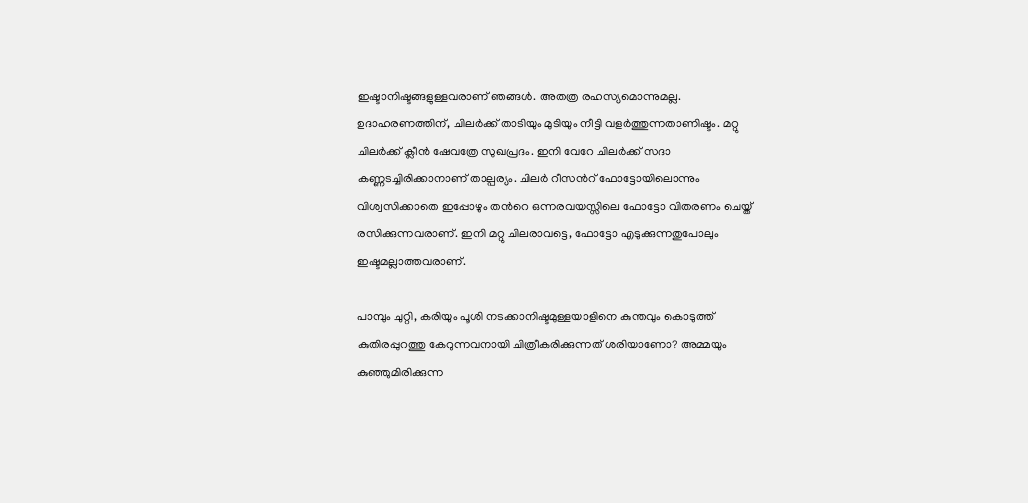ഇഷ്ടാനിഷ്ടങ്ങളുള്ളവരാണ് ഞങ്ങള്‍. അതത്ര രഹസ്യമൊന്നുമല്ല. ഉദാഹരണത്തിന്, ചിലര്‍ക്ക് താടിയും മുടിയും നീട്ടി വളര്‍ത്തുന്നതാണിഷ്ടം. മറ്റു ചിലര്‍ക്ക് ക്ലീന്‍ ഷേവത്രേ സുഖപ്രദം. ഇനി വേറേ ചിലര്‍ക്ക് സദാ കണ്ണടച്ചിരിക്കാനാണ് താല്പര്യം. ചിലര്‍ റീസന്‍റ് ഫോട്ടോയിലൊന്നും വിശ്വസിക്കാതെ ഇപ്പോഴും തന്‍റെ ഒന്നരവയസ്സിലെ ഫോട്ടോ വിതരണം ചെയ്ത് രസിക്കുന്നവരാണ്. ഇനി മറ്റു ചിലരാവട്ടെ, ഫോട്ടോ എടുക്കുന്നതുപോലും ഇഷ്ടമല്ലാത്തവരാണ്.

പാമ്പും ചുറ്റി, കരിയും പൂശി നടക്കാനിഷ്ടമുള്ളയാളിനെ കുന്തവും കൊടുത്ത് കുതിരപ്പുറത്തു കേറുന്നവനായി ചിത്രീകരിക്കുന്നത് ശരിയാണോ? അമ്മയും കുഞ്ഞുമിരിക്കുന്ന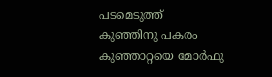പടമെടുത്ത് കുഞ്ഞിനു പകരം കുഞ്ഞാറ്റയെ മോര്‍ഫു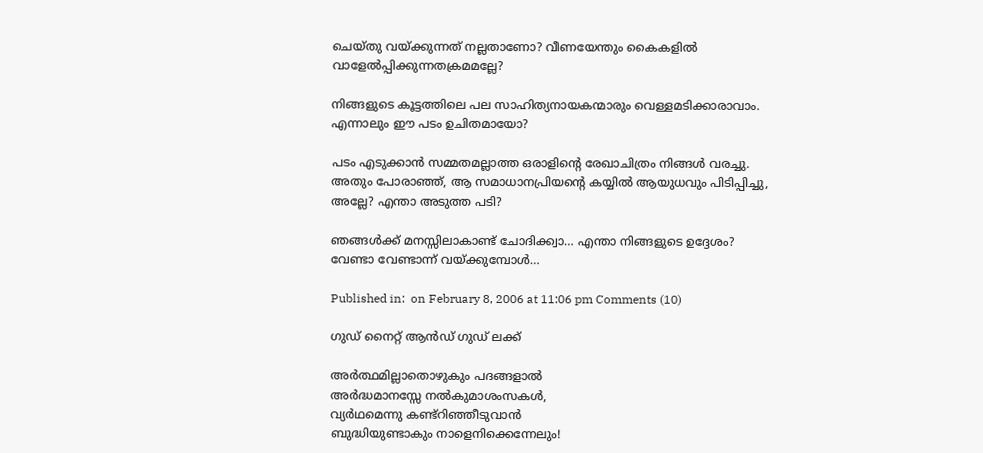ചെയ്തു വയ്ക്കുന്നത് നല്ലതാണോ? വീണയേന്തും കൈകളില്‍ വാളേല്‍പ്പിക്കുന്നതക്രമമല്ലേ?

നിങ്ങളുടെ കൂട്ടത്തിലെ പല സാഹിത്യനായകന്മാരും വെള്ളമടിക്കാരാവാം. എന്നാലും ഈ പടം ഉചിതമായോ?

പടം എടുക്കാന്‍ സമ്മതമല്ലാത്ത ഒരാളിന്‍റെ രേഖാചിത്രം നിങ്ങള്‍ വരച്ചു. അതും പോരാഞ്ഞ്, ആ സമാധാനപ്രിയന്‍റെ കയ്യില്‍ ആയുധവും പിടിപ്പിച്ചു, അല്ലേ? എന്താ അടുത്ത പടി?

ഞങ്ങള്‍ക്ക് മനസ്സിലാകാണ്ട് ചോദിക്ക്വാ… എന്താ നിങ്ങളുടെ ഉദ്ദേശം? വേണ്ടാ വേണ്ടാന്ന് വയ്ക്കുമ്പോള്‍…

Published in:  on February 8, 2006 at 11:06 pm Comments (10)

ഗുഡ് നൈറ്റ് ആന്‍ഡ് ഗുഡ് ലക്ക്

അര്‍ത്ഥമില്ലാതൊഴുകും പദങ്ങളാല്‍
അര്‍ദ്ധമാനസ്സേ നല്‍കുമാശംസകള്‍,
വ്യര്‍ഥമെന്നു കണ്ട്റിഞ്ഞീടുവാന്‍
ബുദ്ധിയുണ്ടാകും നാളെനിക്കെന്നേലും!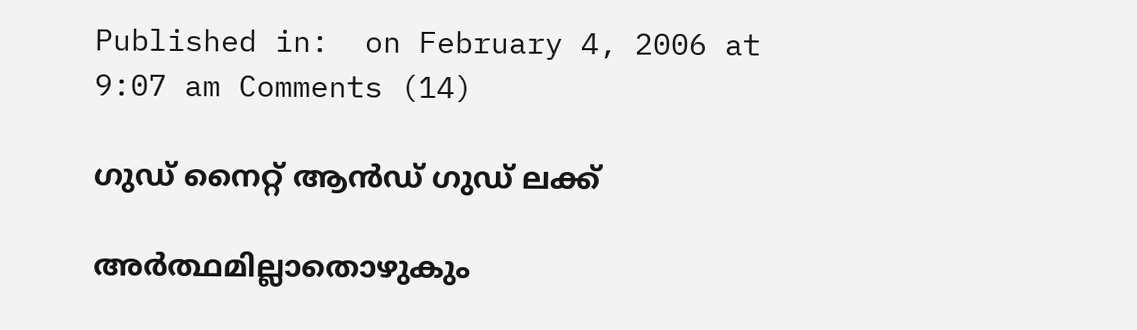Published in:  on February 4, 2006 at 9:07 am Comments (14)

ഗുഡ് നൈറ്റ് ആന്‍ഡ് ഗുഡ് ലക്ക്

അര്‍ത്ഥമില്ലാതൊഴുകും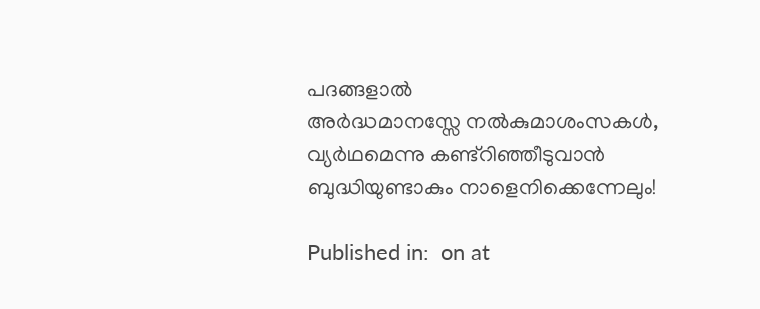പദങ്ങളാല്‍
അര്‍ദ്ധമാനസ്സേ നല്‍കുമാശംസകള്‍,
വ്യര്‍ഥമെന്നു കണ്ട്റിഞ്ഞീടുവാന്‍
ബുദ്ധിയുണ്ടാകും നാളെനിക്കെന്നേലും!

Published in:  on at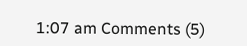1:07 am Comments (5)